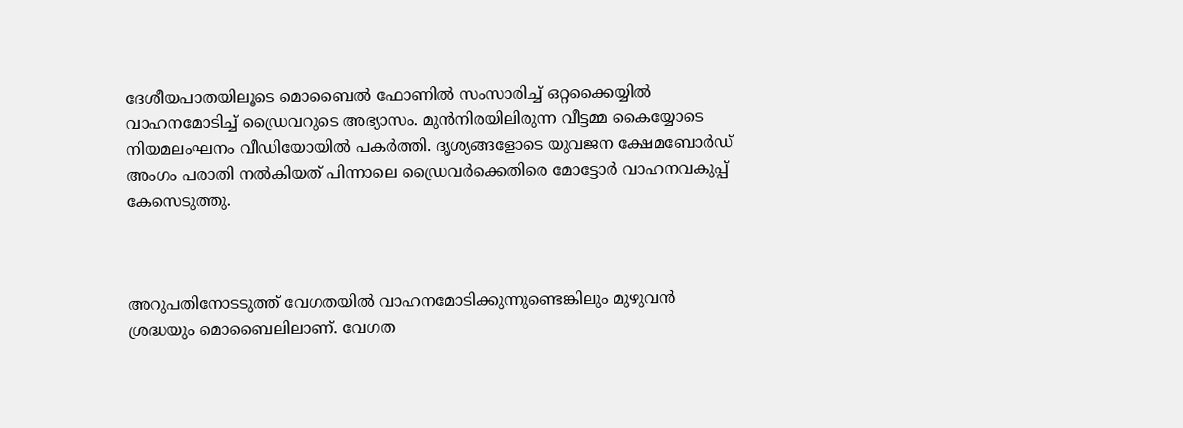ദേശീയപാതയിലൂടെ മൊബൈല്‍ ഫോണില്‍ സംസാരിച്ച് ഒറ്റക്കൈയ്യില്‍ വാഹനമോടിച്ച് ഡ്രൈവറുടെ അഭ്യാസം. മുന്‍നിരയിലിരുന്ന വീട്ടമ്മ കൈയ്യോടെ നിയമലംഘനം വീഡിയോയില്‍ പകര്‍ത്തി. ദൃശ്യങ്ങളോടെ യുവജന ക്ഷേമബോര്‍ഡ് അംഗം പരാതി നല്‍കിയത് പിന്നാലെ ഡ്രൈവര്‍ക്കെതിരെ മോട്ടോര്‍ വാഹനവകുപ്പ് കേസെടുത്തു.



അറുപതിനോടടുത്ത് വേഗതയില്‍ വാഹനമോടിക്കുന്നുണ്ടെങ്കിലും മുഴുവന്‍ ശ്രദ്ധയും മൊബൈലിലാണ്. വേഗത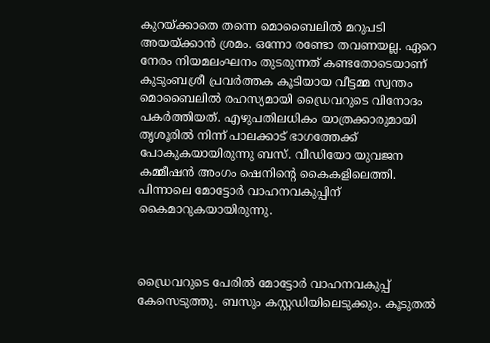കുറയ്ക്കാതെ തന്നെ മൊബൈലില്‍ മറുപടി അയയ്ക്കാന്‍ ശ്രമം. ഒന്നോ രണ്ടോ തവണയല്ല. ഏറെ നേരം നിയമലംഘനം തുടരുന്നത് കണ്ടതോടെയാണ് കുടുംബശ്രീ പ്രവര്‍ത്തക കൂടിയായ വീട്ടമ്മ സ്വന്തം മൊബൈലില്‍ രഹസ്യമായി ഡ്രൈവറുടെ വിനോദം പകര്‍ത്തിയത്. എഴുപതിലധികം യാത്രക്കാരുമായി തൃശൂരില്‍ നിന്ന് പാലക്കാട് ഭാഗത്തേക്ക് പോകുകയായിരുന്നു ബസ്. വീഡിയോ യുവജന കമ്മീഷന്‍ അംഗം ഷെനിന്റെ കൈകളിലെത്തി. പിന്നാലെ മോട്ടോര്‍ വാഹനവകുപ്പിന് കൈമാറുകയായിരുന്നു.



ഡ്രൈവറുടെ പേരില്‍ മോട്ടോര്‍ വാഹനവകുപ്പ് കേസെടുത്തു. ബസും കസ്റ്റഡിയിലെടുക്കും. കൂടുതല്‍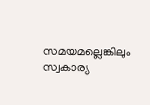സമയമല്ലെങ്കിലും സ്വകാര്യ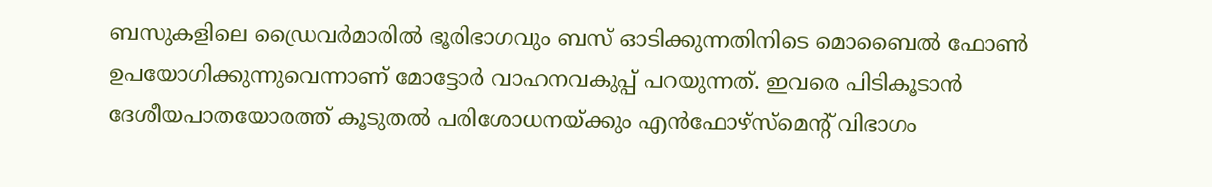ബസുകളിലെ ഡ്രൈവര്‍മാരില്‍ ഭൂരിഭാഗവും ബസ് ഓടിക്കുന്നതിനിടെ മൊബൈല്‍ ഫോണ്‍ ഉപയോഗിക്കുന്നുവെന്നാണ് മോട്ടോര്‍ വാഹനവകുപ്പ് പറയുന്നത്. ഇവരെ പിടികൂടാന്‍ ദേശീയപാതയോരത്ത് കൂടുതല്‍ പരിശോധനയ്ക്കും എന്‍ഫോഴ്സ്മെന്റ് വിഭാഗം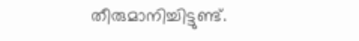തീരുമാനിച്ചിട്ടുണ്ട്.